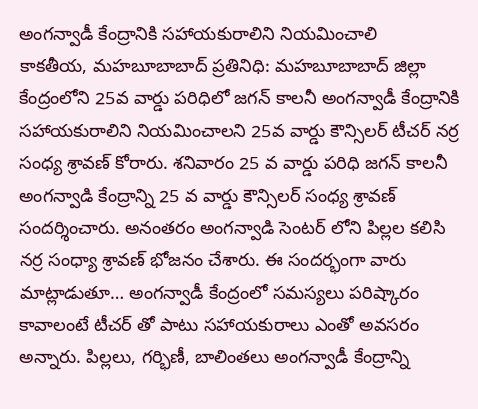అంగన్వాడీ కేంద్రానికి సహాయకురాలిని నియమించాలి
కాకతీయ, మహబూబాబాద్ ప్రతినిధి: మహబూబాబాద్ జిల్లా కేంద్రంలోని 25వ వార్డు పరిధిలో జగన్ కాలనీ అంగన్వాడీ కేంద్రానికి సహాయకురాలిని నియమించాలని 25వ వార్డు కౌన్సిలర్ టీచర్ నర్ర సంధ్య శ్రావణ్ కోరారు. శనివారం 25 వ వార్డు పరిధి జగన్ కాలనీ అంగన్వాడి కేంద్రాన్ని 25 వ వార్డు కౌన్సిలర్ సంధ్య శ్రావణ్ సందర్శించారు. అనంతరం అంగన్వాడి సెంటర్ లోని పిల్లల కలిసి నర్ర సంధ్యా శ్రావణ్ భోజనం చేశారు. ఈ సందర్భంగా వారు మాట్లాడుతూ… అంగన్వాడీ కేంద్రంలో సమస్యలు పరిష్కారం కావాలంటే టీచర్ తో పాటు సహాయకురాలు ఎంతో అవసరం అన్నారు. పిల్లలు, గర్భిణీ, బాలింతలు అంగన్వాడీ కేంద్రాన్ని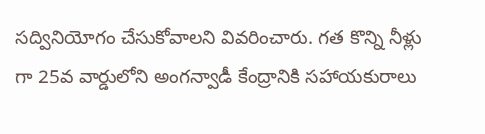సద్వినియోగం చేసుకోవాలని వివరించారు. గత కొన్ని నీళ్లు గా 25వ వార్డులోని అంగన్వాడీ కేంద్రానికి సహాయకురాలు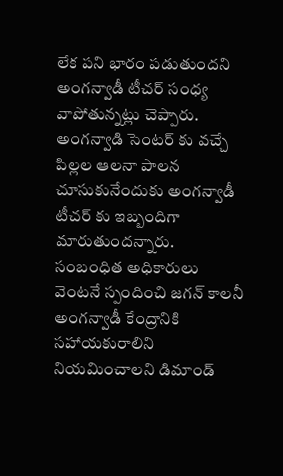లేక పని భారం పడుతుందని అంగన్వాడీ టీచర్ సంధ్య వాపోతున్నట్లు చెప్పారు. అంగన్వాడి సెంటర్ కు వచ్చే పిల్లల ఆలనా పాలన చూసుకునేందుకు అంగన్వాడీ టీచర్ కు ఇబ్బందిగా మారుతుందన్నారు. సంబంధిత అధికారులు వెంటనే స్పందించి జగన్ కాలనీ అంగన్వాడీ కేంద్రానికి సహాయకురాలిని నియమించాలని డిమాండ్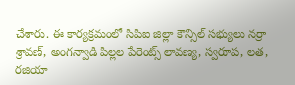చేశారు. ఈ కార్యక్రమంలో సిపిఐ జిల్లా కౌన్సిల్ సభ్యులు నర్రా శ్రావణ్, అంగన్వాడి పిల్లల పేరెంట్స్ లావణ్య, స్వరూప, లత, రజియా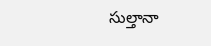సుల్తానా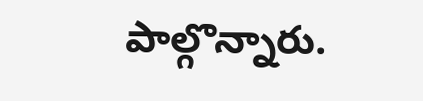పాల్గొన్నారు.